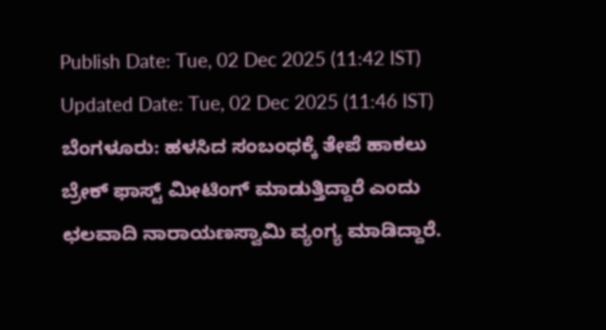Publish Date: Tue, 02 Dec 2025 (11:42 IST)
Updated Date: Tue, 02 Dec 2025 (11:46 IST)
ಬೆಂಗಳೂರು: ಹಳಸಿದ ಸಂಬಂಧಕ್ಕೆ ತೇಪೆ ಹಾಕಲು ಬ್ರೇಕ್ ಫಾಸ್ಟ್ ಮೀಟಿಂಗ್ ಮಾಡುತ್ತಿದ್ದಾರೆ ಎಂದು ಛಲವಾದಿ ನಾರಾಯಣಸ್ವಾಮಿ ವ್ಯಂಗ್ಯ ಮಾಡಿದ್ದಾರೆ.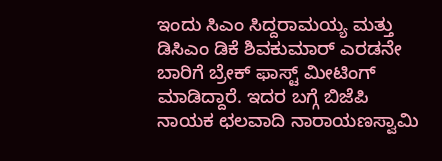ಇಂದು ಸಿಎಂ ಸಿದ್ದರಾಮಯ್ಯ ಮತ್ತು ಡಿಸಿಎಂ ಡಿಕೆ ಶಿವಕುಮಾರ್ ಎರಡನೇ ಬಾರಿಗೆ ಬ್ರೇಕ್ ಫಾಸ್ಟ್ ಮೀಟಿಂಗ್ ಮಾಡಿದ್ದಾರೆ. ಇದರ ಬಗ್ಗೆ ಬಿಜೆಪಿ ನಾಯಕ ಛಲವಾದಿ ನಾರಾಯಣಸ್ವಾಮಿ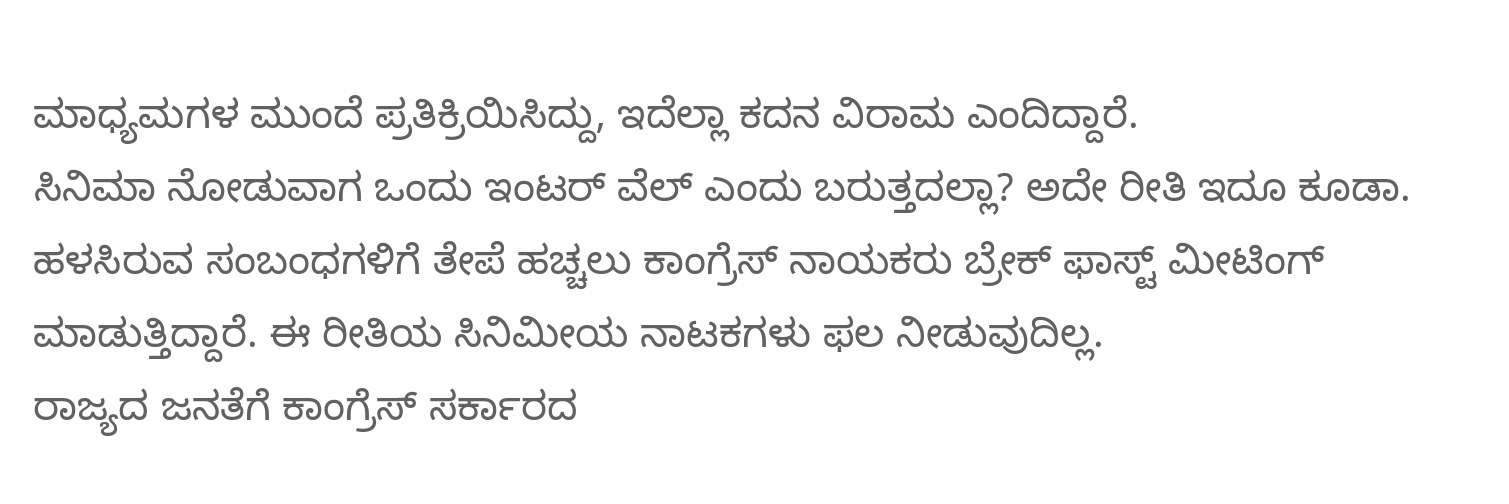ಮಾಧ್ಯಮಗಳ ಮುಂದೆ ಪ್ರತಿಕ್ರಿಯಿಸಿದ್ದು, ಇದೆಲ್ಲಾ ಕದನ ವಿರಾಮ ಎಂದಿದ್ದಾರೆ.
ಸಿನಿಮಾ ನೋಡುವಾಗ ಒಂದು ಇಂಟರ್ ವೆಲ್ ಎಂದು ಬರುತ್ತದಲ್ಲಾ? ಅದೇ ರೀತಿ ಇದೂ ಕೂಡಾ. ಹಳಸಿರುವ ಸಂಬಂಧಗಳಿಗೆ ತೇಪೆ ಹಚ್ಚಲು ಕಾಂಗ್ರೆಸ್ ನಾಯಕರು ಬ್ರೇಕ್ ಫಾಸ್ಟ್ ಮೀಟಿಂಗ್ ಮಾಡುತ್ತಿದ್ದಾರೆ. ಈ ರೀತಿಯ ಸಿನಿಮೀಯ ನಾಟಕಗಳು ಫಲ ನೀಡುವುದಿಲ್ಲ.
ರಾಜ್ಯದ ಜನತೆಗೆ ಕಾಂಗ್ರೆಸ್ ಸರ್ಕಾರದ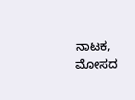ನಾಟಕ, ಮೋಸದ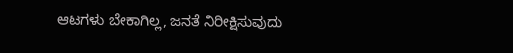ಆಟಗಳು ಬೇಕಾಗಿಲ್ಲ, ಜನತೆ ನಿರೀಕ್ಷಿಸುವುದು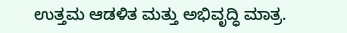ಉತ್ತಮ ಆಡಳಿತ ಮತ್ತು ಅಭಿವೃದ್ಧಿ ಮಾತ್ರ.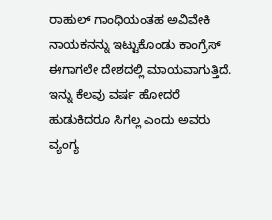ರಾಹುಲ್ ಗಾಂಧಿಯಂತಹ ಅವಿವೇಕಿ ನಾಯಕನನ್ನು ಇಟ್ಟುಕೊಂಡು ಕಾಂಗ್ರೆಸ್ ಈಗಾಗಲೇ ದೇಶದಲ್ಲಿ ಮಾಯವಾಗುತ್ತಿದೆ. ಇನ್ನು ಕೆಲವು ವರ್ಷ ಹೋದರೆ ಹುಡುಕಿದರೂ ಸಿಗಲ್ಲ ಎಂದು ಅವರು ವ್ಯಂಗ್ಯ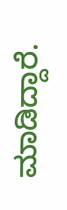ಮಾಡಿದ್ದಾರೆ.